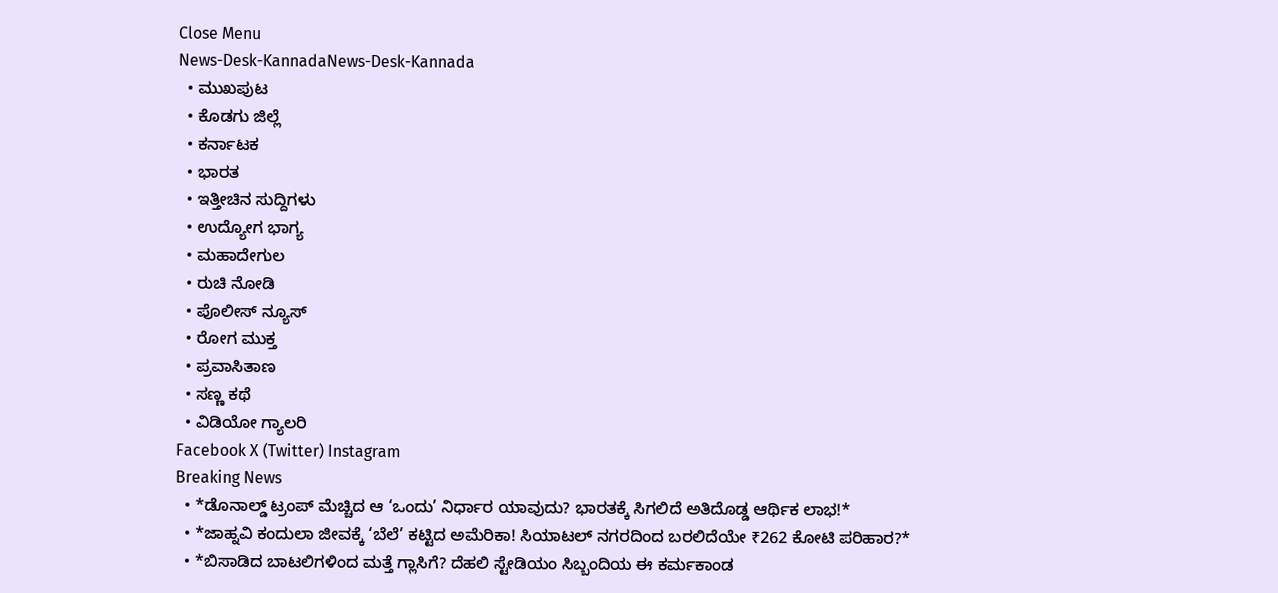Close Menu
News-Desk-KannadaNews-Desk-Kannada
  • ಮುಖಪುಟ
  • ಕೊಡಗು ಜಿಲ್ಲೆ
  • ಕರ್ನಾಟಕ
  • ಭಾರತ
  • ಇತ್ತೀಚಿನ ಸುದ್ದಿಗಳು
  • ಉದ್ಯೋಗ ಭಾಗ್ಯ
  • ಮಹಾದೇಗುಲ
  • ರುಚಿ ನೋಡಿ
  • ಪೊಲೀಸ್ ನ್ಯೂಸ್
  • ರೋಗ ಮುಕ್ತ
  • ಪ್ರವಾಸಿತಾಣ
  • ಸಣ್ಣ ಕಥೆ
  • ವಿಡಿಯೋ ಗ್ಯಾಲರಿ
Facebook X (Twitter) Instagram
Breaking News
  • *ಡೊನಾಲ್ಡ್ ಟ್ರಂಪ್ ಮೆಚ್ಚಿದ ಆ ‘ಒಂದು’ ನಿರ್ಧಾರ ಯಾವುದು? ಭಾರತಕ್ಕೆ ಸಿಗಲಿದೆ ಅತಿದೊಡ್ಡ ಆರ್ಥಿಕ ಲಾಭ!*
  • *ಜಾಹ್ನವಿ ಕಂದುಲಾ ಜೀವಕ್ಕೆ ‘ಬೆಲೆ’ ಕಟ್ಟಿದ ಅಮೆರಿಕಾ! ಸಿಯಾಟಲ್ ನಗರದಿಂದ ಬರಲಿದೆಯೇ ₹262 ಕೋಟಿ ಪರಿಹಾರ?*
  • *ಬಿಸಾಡಿದ ಬಾಟಲಿಗಳಿಂದ ಮತ್ತೆ ಗ್ಲಾಸಿಗೆ? ದೆಹಲಿ ಸ್ಟೇಡಿಯಂ ಸಿಬ್ಬಂದಿಯ ಈ ಕರ್ಮಕಾಂಡ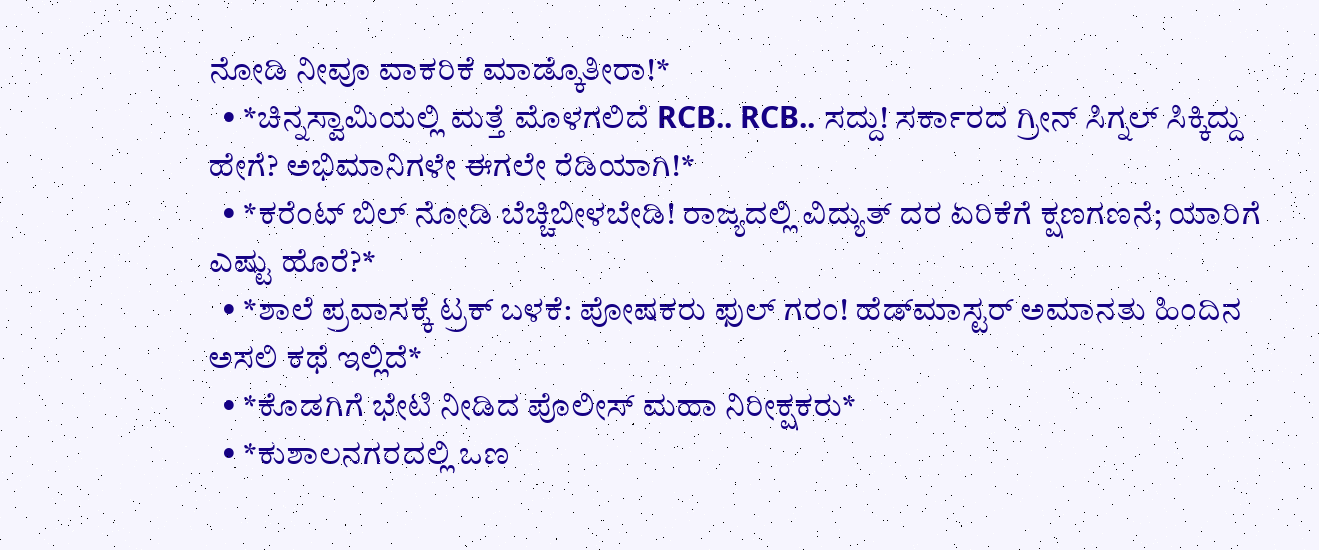ನೋಡಿ ನೀವೂ ವಾಕರಿಕೆ ಮಾಡ್ಕೊತೀರಾ!*
  • *ಚಿನ್ನಸ್ವಾಮಿಯಲ್ಲಿ ಮತ್ತೆ ಮೊಳಗಲಿದೆ RCB.. RCB.. ಸದ್ದು! ಸರ್ಕಾರದ ಗ್ರೀನ್ ಸಿಗ್ನಲ್ ಸಿಕ್ಕಿದ್ದು ಹೇಗೆ? ಅಭಿಮಾನಿಗಳೇ ಈಗಲೇ ರೆಡಿಯಾಗಿ!*
  • *ಕರೆಂಟ್ ಬಿಲ್ ನೋಡಿ ಬೆಚ್ಚಿಬೀಳಬೇಡಿ! ರಾಜ್ಯದಲ್ಲಿ ವಿದ್ಯುತ್ ದರ ಏರಿಕೆಗೆ ಕ್ಷಣಗಣನೆ; ಯಾರಿಗೆ ಎಷ್ಟು ಹೊರೆ?*
  • *ಶಾಲೆ ಪ್ರವಾಸಕ್ಕೆ ಟ್ರಕ್ ಬಳಕೆ: ಪೋಷಕರು ಫುಲ್ ಗರಂ! ಹೆಡ್‌ಮಾಸ್ಟರ್ ಅಮಾನತು ಹಿಂದಿನ ಅಸಲಿ ಕಥೆ ಇಲ್ಲಿದೆ*
  • *ಕೊಡಗಿಗೆ ಭೇಟಿ ನೀಡಿದ ಪೊಲೀಸ್ ಮಹಾ ನಿರೀಕ್ಷಕರು*
  • *ಕುಶಾಲನಗರದಲ್ಲಿ ಒಣ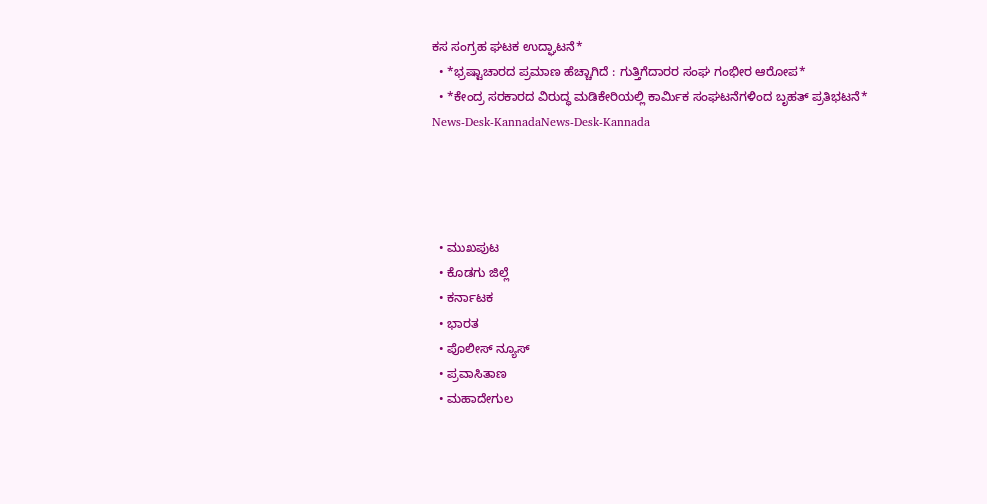ಕಸ ಸಂಗ್ರಹ ಘಟಕ ಉದ್ಘಾಟನೆ*
  • *ಭ್ರಷ್ಟಾಚಾರದ ಪ್ರಮಾಣ ಹೆಚ್ಚಾಗಿದೆ : ಗುತ್ತಿಗೆದಾರರ ಸಂಘ ಗಂಭೀರ ಆರೋಪ*
  • *ಕೇಂದ್ರ ಸರಕಾರದ ವಿರುದ್ಧ ಮಡಿಕೇರಿಯಲ್ಲಿ ಕಾರ್ಮಿಕ ಸಂಘಟನೆಗಳಿಂದ ಬೃಹತ್ ಪ್ರತಿಭಟನೆ*
News-Desk-KannadaNews-Desk-Kannada




  • ಮುಖಪುಟ
  • ಕೊಡಗು ಜಿಲ್ಲೆ
  • ಕರ್ನಾಟಕ
  • ಭಾರತ
  • ಪೊಲೀಸ್ ನ್ಯೂಸ್
  • ಪ್ರವಾಸಿತಾಣ
  • ಮಹಾದೇಗುಲ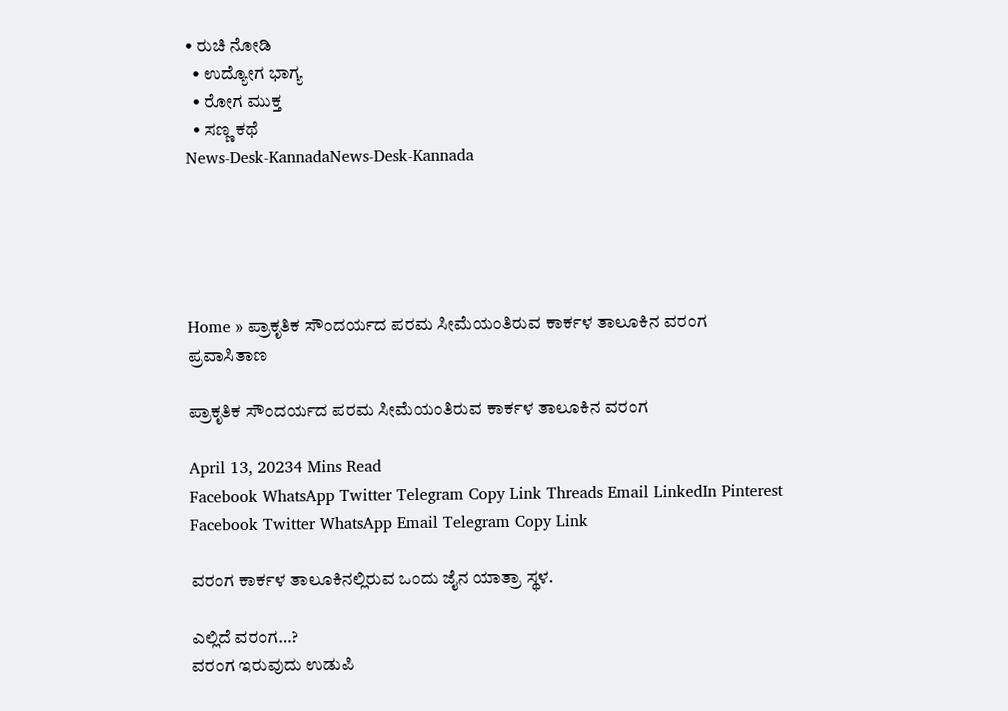• ರುಚಿ ನೋಡಿ
  • ಉದ್ಯೋಗ ಭಾಗ್ಯ
  • ರೋಗ ಮುಕ್ತ
  • ಸಣ್ಣ ಕಥೆ
News-Desk-KannadaNews-Desk-Kannada





Home » ಪ್ರಾಕೃತಿಕ ಸೌಂದರ್ಯದ ಪರಮ ಸೀಮೆಯಂತಿರುವ ಕಾರ್ಕಳ ತಾಲೂಕಿನ ವರಂಗ
ಪ್ರವಾಸಿತಾಣ

ಪ್ರಾಕೃತಿಕ ಸೌಂದರ್ಯದ ಪರಮ ಸೀಮೆಯಂತಿರುವ ಕಾರ್ಕಳ ತಾಲೂಕಿನ ವರಂಗ

April 13, 20234 Mins Read
Facebook WhatsApp Twitter Telegram Copy Link Threads Email LinkedIn Pinterest
Facebook Twitter WhatsApp Email Telegram Copy Link

ವರಂಗ ಕಾರ್ಕಳ ತಾಲೂಕಿನಲ್ಲಿರುವ ಒಂದು ಜೈನ ಯಾತ್ರಾ ಸ್ಥಳ.

ಎಲ್ಲಿದೆ ವರಂಗ…?
ವರಂಗ ಇರುವುದು ಉಡುಪಿ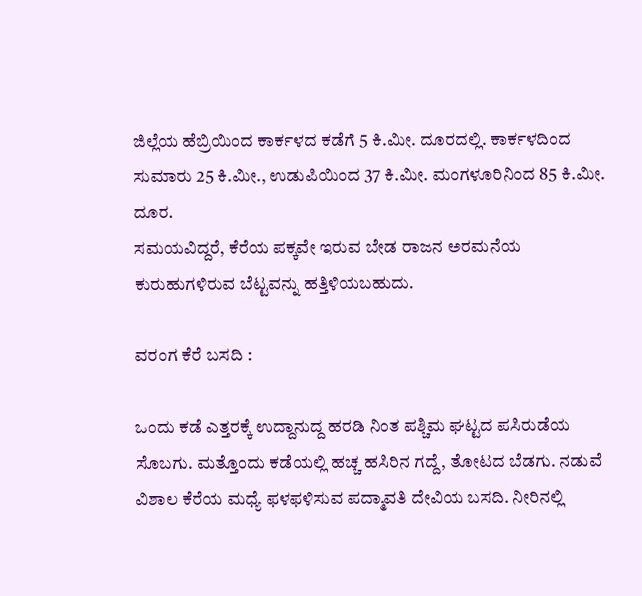ಜಿಲ್ಲೆಯ ಹೆಬ್ರಿಯಿಂದ ಕಾರ್ಕಳದ ಕಡೆಗೆ 5 ಕಿ.ಮೀ. ದೂರದಲ್ಲಿ. ಕಾರ್ಕಳದಿಂದ ಸುಮಾರು 25 ಕಿ.ಮೀ., ಉಡುಪಿಯಿಂದ 37 ಕಿ.ಮೀ. ಮಂಗಳೂರಿನಿಂದ 85 ಕಿ.ಮೀ. ದೂರ.
ಸಮಯವಿದ್ದರೆ, ಕೆರೆಯ ಪಕ್ಕವೇ ಇರುವ ಬೇಡ ರಾಜನ ಅರಮನೆಯ ಕುರುಹುಗಳಿರುವ ಬೆಟ್ಟವನ್ನು ಹತ್ತಿಳಿಯಬಹುದು.

ವರಂಗ ಕೆರೆ ಬಸದಿ :

ಒಂದು ಕಡೆ ಎತ್ತರಕ್ಕೆ ಉದ್ದಾನುದ್ದ ಹರಡಿ ನಿಂತ ಪಶ್ಚಿಮ ಘಟ್ಟದ ಪಸಿರುಡೆಯ ಸೊಬಗು. ಮತ್ತೊಂದು ಕಡೆಯಲ್ಲಿ ಹಚ್ಚ ಹಸಿರಿನ ಗದ್ದೆ, ತೋಟದ ಬೆಡಗು. ನಡುವೆ ವಿಶಾಲ ಕೆರೆಯ ಮಧ್ಯೆ ಫಳಫಳಿಸುವ ಪದ್ಮಾವತಿ ದೇವಿಯ ಬಸದಿ. ನೀರಿನಲ್ಲಿ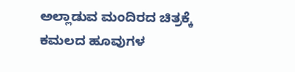ಅಲ್ಲಾಡುವ ಮಂದಿರದ ಚಿತ್ರಕ್ಕೆ ಕಮಲದ ಹೂವುಗಳ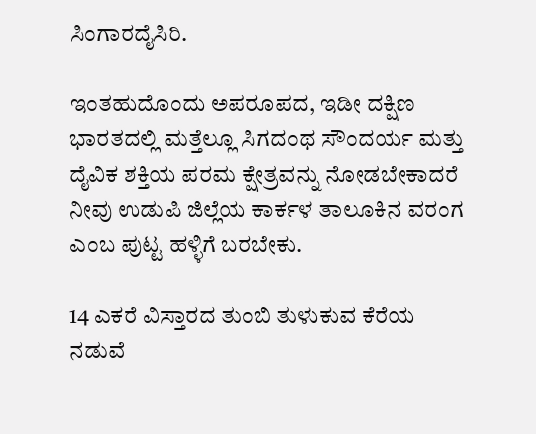ಸಿಂಗಾರದೈಸಿರಿ.

ಇಂತಹುದೊಂದು ಅಪರೂಪದ, ಇಡೀ ದಕ್ಷಿಣ ಭಾರತದಲ್ಲಿ ಮತ್ತೆಲ್ಲೂ ಸಿಗದಂಥ ಸೌಂದರ್ಯ ಮತ್ತು ದೈವಿಕ ಶಕ್ತಿಯ ಪರಮ ಕ್ಷೇತ್ರವನ್ನು ನೋಡಬೇಕಾದರೆ ನೀವು ಉಡುಪಿ ಜಿಲ್ಲೆಯ ಕಾರ್ಕಳ ತಾಲೂಕಿನ ವರಂಗ ಎಂಬ ಪುಟ್ಟ ಹಳ್ಳಿಗೆ ಬರಬೇಕು.

14 ಎಕರೆ ವಿಸ್ತಾರದ ತುಂಬಿ ತುಳುಕುವ ಕೆರೆಯ ನಡುವೆ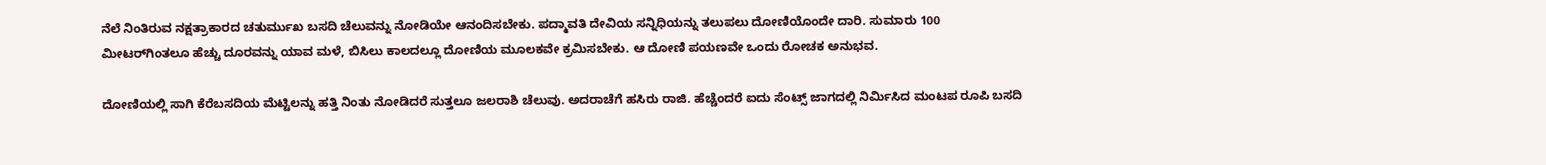ನೆಲೆ ನಿಂತಿರುವ ನಕ್ಷತ್ರಾಕಾರದ ಚತುರ್ಮುಖ ಬಸದಿ ಚೆಲುವನ್ನು ನೋಡಿಯೇ ಆನಂದಿಸಬೇಕು. ಪದ್ಮಾವತಿ ದೇವಿಯ ಸನ್ನಿಧಿಯನ್ನು ತಲುಪಲು ದೋಣಿಯೊಂದೇ ದಾರಿ. ಸುಮಾರು 100 ಮೀಟರ್‌ಗಿಂತಲೂ ಹೆಚ್ಚು ದೂರವನ್ನು ಯಾವ ಮಳೆ, ಬಿಸಿಲು ಕಾಲದಲ್ಲೂ ದೋಣಿಯ ಮೂಲಕವೇ ಕ್ರಮಿಸಬೇಕು. ಆ ದೋಣಿ ಪಯಣವೇ ಒಂದು ರೋಚಕ ಅನುಭವ.

ದೋಣಿಯಲ್ಲಿ ಸಾಗಿ ಕೆರೆಬಸದಿಯ ಮೆಟ್ಟಿಲನ್ನು ಹತ್ತಿ ನಿಂತು ನೋಡಿದರೆ ಸುತ್ತಲೂ ಜಲರಾಶಿ ಚೆಲುವು. ಅದರಾಚೆಗೆ ಹಸಿರು ರಾಜಿ. ಹೆಚ್ಚೆಂದರೆ ಐದು ಸೆಂಟ್ಸ್ ಜಾಗದಲ್ಲಿ ನಿರ್ಮಿಸಿದ ಮಂಟಪ ರೂಪಿ ಬಸದಿ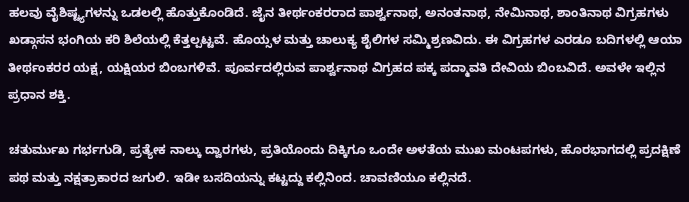ಹಲವು ವೈಶಿಷ್ಟ್ಯಗಳನ್ನು ಒಡಲಲ್ಲಿ ಹೊತ್ತುಕೊಂಡಿದೆ. ಜೈನ ತೀರ್ಥಂಕರರಾದ ಪಾರ್ಶ್ವನಾಥ, ಅನಂತನಾಥ, ನೇಮಿನಾಥ, ಶಾಂತಿನಾಥ ವಿಗ್ರಹಗಳು ಖಡ್ಗಾಸನ ಭಂಗಿಯ ಕರಿ ಶಿಲೆಯಲ್ಲಿ ಕೆತ್ತಲ್ಪಟ್ಟವೆ. ಹೊಯ್ಸಳ ಮತ್ತು ಚಾಲುಕ್ಯ ಶೈಲಿಗಳ ಸಮ್ಮಿಶ್ರಣವಿದು. ಈ ವಿಗ್ರಹಗಳ ಎರಡೂ ಬದಿಗಳಲ್ಲಿ ಆಯಾ ತೀರ್ಥಂಕರರ ಯಕ್ಷ, ಯಕ್ಷಿಯರ ಬಿಂಬಗಳಿವೆ. ಪೂರ್ವದಲ್ಲಿರುವ ಪಾರ್ಶ್ವನಾಥ ವಿಗ್ರಹದ ಪಕ್ಕ ಪದ್ಮಾವತಿ ದೇವಿಯ ಬಿಂಬವಿದೆ. ಅವಳೇ ಇಲ್ಲಿನ ಪ್ರಧಾನ ಶಕ್ತಿ.

ಚತುರ್ಮುಖ ಗರ್ಭಗುಡಿ, ಪ್ರತ್ಯೇಕ ನಾಲ್ಕು ದ್ವಾರಗಳು, ಪ್ರತಿಯೊಂದು ದಿಕ್ಕಿಗೂ ಒಂದೇ ಅಳತೆಯ ಮುಖ ಮಂಟಪಗಳು, ಹೊರಭಾಗದಲ್ಲಿ ಪ್ರದಕ್ಷಿಣೆ ಪಥ ಮತ್ತು ನಕ್ಷತ್ರಾಕಾರದ ಜಗುಲಿ. ಇಡೀ ಬಸದಿಯನ್ನು ಕಟ್ಟದ್ದು ಕಲ್ಲಿನಿಂದ. ಚಾವಣಿಯೂ ಕಲ್ಲಿನದೆ.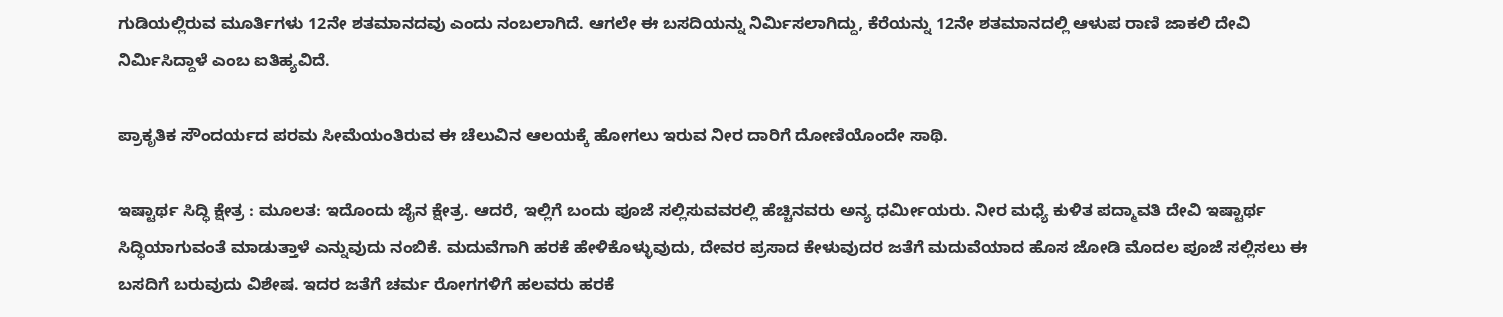ಗುಡಿಯಲ್ಲಿರುವ ಮೂರ್ತಿಗಳು 12ನೇ ಶತಮಾನದವು ಎಂದು ನಂಬಲಾಗಿದೆ. ಆಗಲೇ ಈ ಬಸದಿಯನ್ನು ನಿರ್ಮಿಸಲಾಗಿದ್ದು, ಕೆರೆಯನ್ನು 12ನೇ ಶತಮಾನದಲ್ಲಿ ಆಳುಪ ರಾಣಿ ಜಾಕಲಿ ದೇವಿ ನಿರ್ಮಿಸಿದ್ದಾಳೆ ಎಂಬ ಐತಿಹ್ಯವಿದೆ.

ಪ್ರಾಕೃತಿಕ ಸೌಂದರ್ಯದ ಪರಮ ಸೀಮೆಯಂತಿರುವ ಈ ಚೆಲುವಿನ ಆಲಯಕ್ಕೆ ಹೋಗಲು ಇರುವ ನೀರ ದಾರಿಗೆ ದೋಣಿಯೊಂದೇ ಸಾಥಿ.

ಇಷ್ಟಾರ್ಥ ಸಿದ್ಧಿ ಕ್ಷೇತ್ರ : ಮೂಲತ: ಇದೊಂದು ಜೈನ ಕ್ಷೇತ್ರ. ಆದರೆ, ಇಲ್ಲಿಗೆ ಬಂದು ಪೂಜೆ ಸಲ್ಲಿಸುವವರಲ್ಲಿ ಹೆಚ್ಚಿನವರು ಅನ್ಯ ಧರ್ಮೀಯರು. ನೀರ ಮಧ್ಯೆ ಕುಳಿತ ಪದ್ಮಾವತಿ ದೇವಿ ಇಷ್ಟಾರ್ಥ ಸಿದ್ಧಿಯಾಗುವಂತೆ ಮಾಡುತ್ತಾಳೆ ಎನ್ನುವುದು ನಂಬಿಕೆ. ಮದುವೆಗಾಗಿ ಹರಕೆ ಹೇಳಿಕೊಳ್ಳುವುದು, ದೇವರ ಪ್ರಸಾದ ಕೇಳುವುದರ ಜತೆಗೆ ಮದುವೆಯಾದ ಹೊಸ ಜೋಡಿ ಮೊದಲ ಪೂಜೆ ಸಲ್ಲಿಸಲು ಈ ಬಸದಿಗೆ ಬರುವುದು ವಿಶೇಷ. ಇದರ ಜತೆಗೆ ಚರ್ಮ ರೋಗಗಳಿಗೆ ಹಲವರು ಹರಕೆ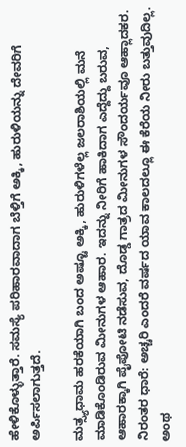ಹೇಳಿಕೊಳ್ಳುತ್ತಾರೆ. ಸಮಸ್ಯೆ ಪರಿಹಾರವಾದಾಗ ಬೆಳ್ತಿಗೆ ಅಕ್ಕಿ, ಹುರುಳಿಯನ್ನು ದೇವರಿಗೆ ಅರ್ಪಿಸಲಾಗುತ್ತದೆ.

ಮತ್ಸ್ಯಧಾಮ ಹರಕೆಯಾಗಿ ಬಂದ ಅಷ್ಟೂ ಅಕ್ಕಿ, ಹುರುಳಿಗಳೆಲ್ಲ ಜಲರಾಶಿಯಲ್ಲಿ ಮನೆ ಮಾಡಿಕೊಂಡಿರುವ ಮೀನುಗಳ ಆಹಾರ. ಇದನ್ನು ನೀರಿಗೆ ಹಾಕಿದಾಗ ಎದ್ದೆದ್ದು ಬರುವ, ಆಹಾರಕ್ಕಾಗಿ ಪೈಪೋಟಿ ನಡೆಸುವ, ದೊಡ್ಡ ಗಾತ್ರದ ಮೀನುಗಳ ಸೌಂದರ್ಯವೂ ಆಹ್ಲಾದಕರ. ನಿರಂತರ ಧಾರೆ: ಅಚ್ಚರಿ ಎಂದರೆ ವರ್ಷದ ಯಾವ ಕಾಲದಲ್ಲೂ ಈ ಕೆರೆಯ ನೀರು ಬತ್ತುವುದಿಲ್ಲ. ಅಂಥ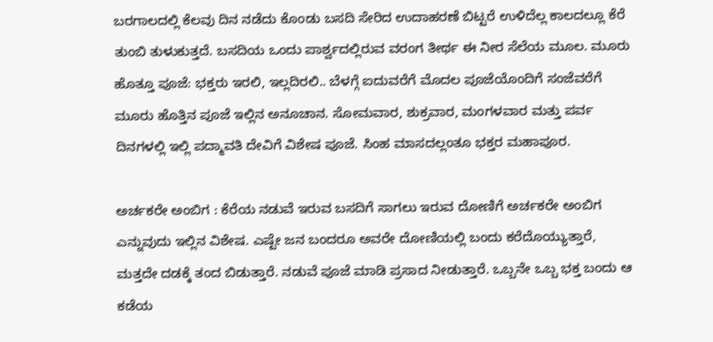ಬರಗಾಲದಲ್ಲಿ ಕೆಲವು ದಿನ ನಡೆದು ಕೊಂಡು ಬಸದಿ ಸೇರಿದ ಉದಾಹರಣೆ ಬಿಟ್ಟರೆ ಉಳಿದೆಲ್ಲ ಕಾಲದಲ್ಲೂ ಕೆರೆ ತುಂಬಿ ತುಳುಕುತ್ತದೆ. ಬಸದಿಯ ಒಂದು ಪಾರ್ಶ್ವದಲ್ಲಿರುವ ವರಂಗ ತೀರ್ಥ ಈ ನೀರ ಸೆಲೆಯ ಮೂಲ. ಮೂರು ಹೊತ್ತೂ ಪೂಜೆ: ಭಕ್ತರು ಇರಲಿ, ಇಲ್ಲದಿರಲಿ.. ಬೆಳಗ್ಗೆ ಐದುವರೆಗೆ ಮೊದಲ ಪೂಜೆಯೊಂದಿಗೆ ಸಂಜೆವರೆಗೆ ಮೂರು ಹೊತ್ತಿನ ಪೂಜೆ ಇಲ್ಲಿನ ಅನೂಚಾನ. ಸೋಮವಾರ, ಶುಕ್ರವಾರ, ಮಂಗಳವಾರ ಮತ್ತು ಪರ್ವ ದಿನಗಳಲ್ಲಿ ಇಲ್ಲಿ ಪದ್ಮಾವತಿ ದೇವಿಗೆ ವಿಶೇಷ ಪೂಜೆ. ಸಿಂಹ ಮಾಸದಲ್ಲಂತೂ ಭಕ್ತರ ಮಹಾಪೂರ.

ಅರ್ಚಕರೇ ಅಂಬಿಗ : ಕೆರೆಯ ನಡುವೆ ಇರುವ ಬಸದಿಗೆ ಸಾಗಲು ಇರುವ ದೋಣಿಗೆ ಅರ್ಚಕರೇ ಅಂಬಿಗ ಎನ್ನುವುದು ಇಲ್ಲಿನ ವಿಶೇಷ. ಎಷ್ಟೇ ಜನ ಬಂದರೂ ಅವರೇ ದೋಣಿಯಲ್ಲಿ ಬಂದು ಕರೆದೊಯ್ಯುತ್ತಾರೆ, ಮತ್ತದೇ ದಡಕ್ಕೆ ತಂದ ಬಿಡುತ್ತಾರೆ. ನಡುವೆ ಪೂಜೆ ಮಾಡಿ ಪ್ರಸಾದ ನೀಡುತ್ತಾರೆ. ಒಬ್ಬನೇ ಒಬ್ಬ ಭಕ್ತ ಬಂದು ಆ ಕಡೆಯ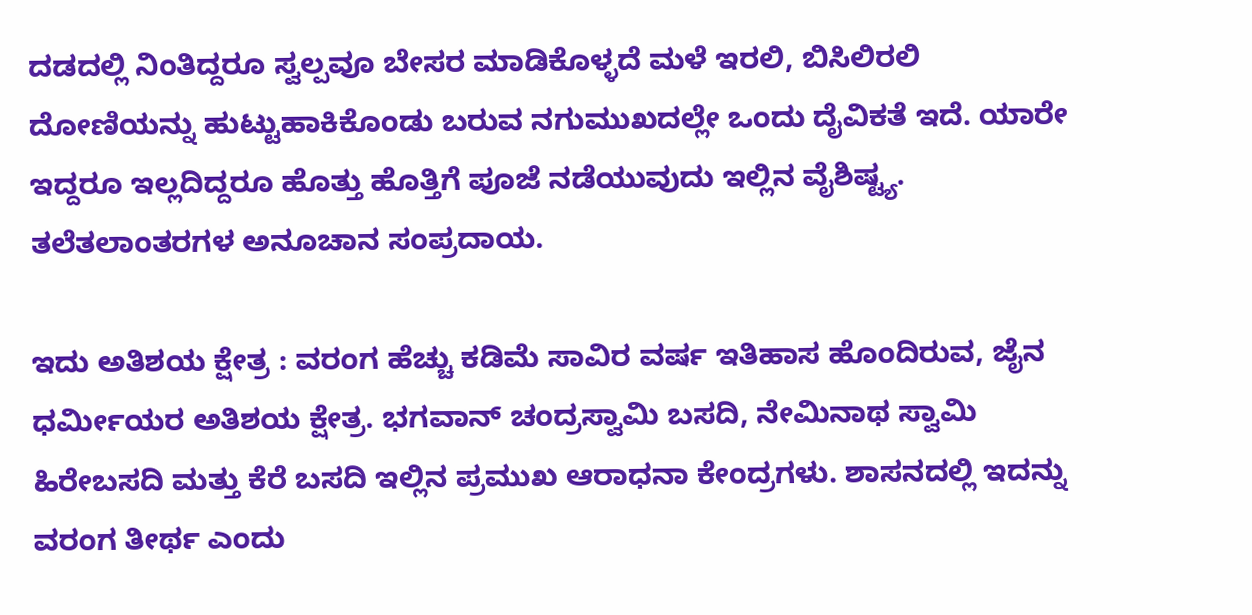ದಡದಲ್ಲಿ ನಿಂತಿದ್ದರೂ ಸ್ವಲ್ಪವೂ ಬೇಸರ ಮಾಡಿಕೊಳ್ಳದೆ ಮಳೆ ಇರಲಿ, ಬಿಸಿಲಿರಲಿ ದೋಣಿಯನ್ನು ಹುಟ್ಟುಹಾಕಿಕೊಂಡು ಬರುವ ನಗುಮುಖದಲ್ಲೇ ಒಂದು ದೈವಿಕತೆ ಇದೆ. ಯಾರೇ ಇದ್ದರೂ ಇಲ್ಲದಿದ್ದರೂ ಹೊತ್ತು ಹೊತ್ತಿಗೆ ಪೂಜೆ ನಡೆಯುವುದು ಇಲ್ಲಿನ ವೈಶಿಷ್ಟ್ಯ. ತಲೆತಲಾಂತರಗಳ ಅನೂಚಾನ ಸಂಪ್ರದಾಯ.

ಇದು ಅತಿಶಯ ಕ್ಷೇತ್ರ : ವರಂಗ ಹೆಚ್ಚು ಕಡಿಮೆ ಸಾವಿರ ವರ್ಷ ಇತಿಹಾಸ ಹೊಂದಿರುವ, ಜೈನ ಧರ್ಮೀಯರ ಅತಿಶಯ ಕ್ಷೇತ್ರ. ಭಗವಾನ್ ಚಂದ್ರಸ್ವಾಮಿ ಬಸದಿ, ನೇಮಿನಾಥ ಸ್ವಾಮಿ ಹಿರೇಬಸದಿ ಮತ್ತು ಕೆರೆ ಬಸದಿ ಇಲ್ಲಿನ ಪ್ರಮುಖ ಆರಾಧನಾ ಕೇಂದ್ರಗಳು. ಶಾಸನದಲ್ಲಿ ಇದನ್ನು ವರಂಗ ತೀರ್ಥ ಎಂದು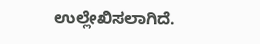ಉಲ್ಲೇಖಿಸಲಾಗಿದೆ.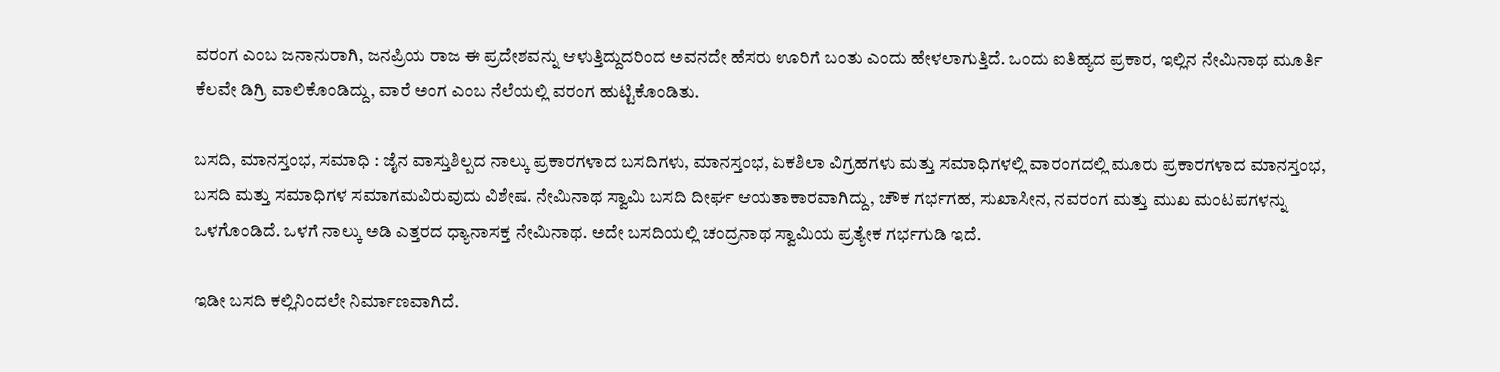ವರಂಗ ಎಂಬ ಜನಾನುರಾಗಿ, ಜನಪ್ರಿಯ ರಾಜ ಈ ಪ್ರದೇಶವನ್ನು ಆಳುತ್ತಿದ್ದುದರಿಂದ ಅವನದೇ ಹೆಸರು ಊರಿಗೆ ಬಂತು ಎಂದು ಹೇಳಲಾಗುತ್ತಿದೆ. ಒಂದು ಐತಿಹ್ಯದ ಪ್ರಕಾರ, ಇಲ್ಲಿನ ನೇಮಿನಾಥ ಮೂರ್ತಿ ಕೆಲವೇ ಡಿಗ್ರಿ ವಾಲಿಕೊಂಡಿದ್ದು, ವಾರೆ ಅಂಗ ಎಂಬ ನೆಲೆಯಲ್ಲಿ ವರಂಗ ಹುಟ್ಟಿಕೊಂಡಿತು.

ಬಸದಿ, ಮಾನಸ್ತಂಭ, ಸಮಾಧಿ : ಜೈನ ವಾಸ್ತುಶಿಲ್ಪದ ನಾಲ್ಕು ಪ್ರಕಾರಗಳಾದ ಬಸದಿಗಳು, ಮಾನಸ್ತಂಭ, ಏಕಶಿಲಾ ವಿಗ್ರಹಗಳು ಮತ್ತು ಸಮಾಧಿಗಳಲ್ಲಿ ವಾರಂಗದಲ್ಲಿ ಮೂರು ಪ್ರಕಾರಗಳಾದ ಮಾನಸ್ತಂಭ, ಬಸದಿ ಮತ್ತು ಸಮಾಧಿಗಳ ಸಮಾಗಮವಿರುವುದು ವಿಶೇಷ. ನೇಮಿನಾಥ ಸ್ವಾಮಿ ಬಸದಿ ದೀರ್ಘ ಆಯತಾಕಾರವಾಗಿದ್ದು, ಚೌಕ ಗರ್ಭಗಹ, ಸುಖಾಸೀನ, ನವರಂಗ ಮತ್ತು ಮುಖ ಮಂಟಪಗಳನ್ನು ಒಳಗೊಂಡಿದೆ. ಒಳಗೆ ನಾಲ್ಕು ಅಡಿ ಎತ್ತರದ ಧ್ಯಾನಾಸಕ್ತ ನೇಮಿನಾಥ. ಅದೇ ಬಸದಿಯಲ್ಲಿ ಚಂದ್ರನಾಥ ಸ್ವಾಮಿಯ ಪ್ರತ್ಯೇಕ ಗರ್ಭಗುಡಿ ಇದೆ.

ಇಡೀ ಬಸದಿ ಕಲ್ಲಿನಿಂದಲೇ ನಿರ್ಮಾಣವಾಗಿದೆ.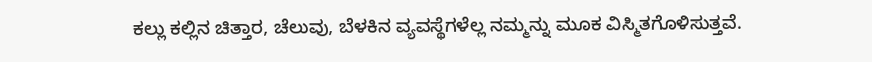ಕಲ್ಲು ಕಲ್ಲಿನ ಚಿತ್ತಾರ, ಚೆಲುವು, ಬೆಳಕಿನ ವ್ಯವಸ್ಥೆಗಳೆಲ್ಲ ನಮ್ಮನ್ನು ಮೂಕ ವಿಸ್ಮಿತಗೊಳಿಸುತ್ತವೆ.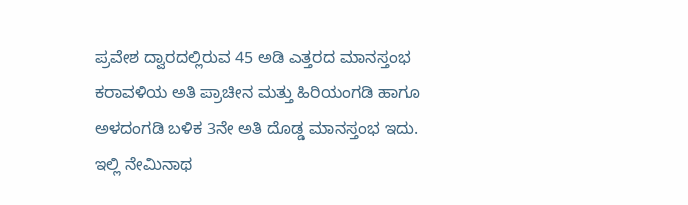ಪ್ರವೇಶ ದ್ವಾರದಲ್ಲಿರುವ 45 ಅಡಿ ಎತ್ತರದ ಮಾನಸ್ತಂಭ ಕರಾವಳಿಯ ಅತಿ ಪ್ರಾಚೀನ ಮತ್ತು ಹಿರಿಯಂಗಡಿ ಹಾಗೂ ಅಳದಂಗಡಿ ಬಳಿಕ 3ನೇ ಅತಿ ದೊಡ್ಡ ಮಾನಸ್ತಂಭ ಇದು. ಇಲ್ಲಿ ನೇಮಿನಾಥ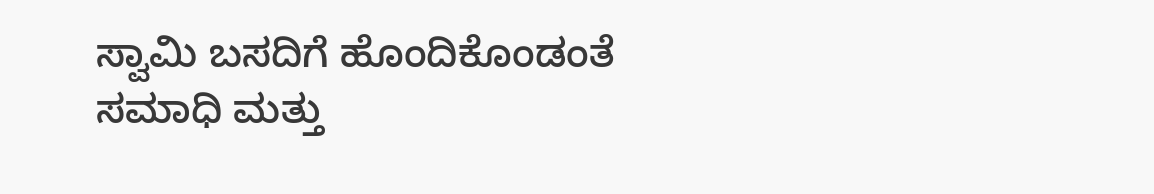ಸ್ವಾಮಿ ಬಸದಿಗೆ ಹೊಂದಿಕೊಂಡಂತೆ ಸಮಾಧಿ ಮತ್ತು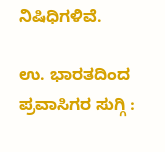ನಿಷಿಧಿಗಳಿವೆ.

ಉ. ಭಾರತದಿಂದ ಪ್ರವಾಸಿಗರ ಸುಗ್ಗಿ :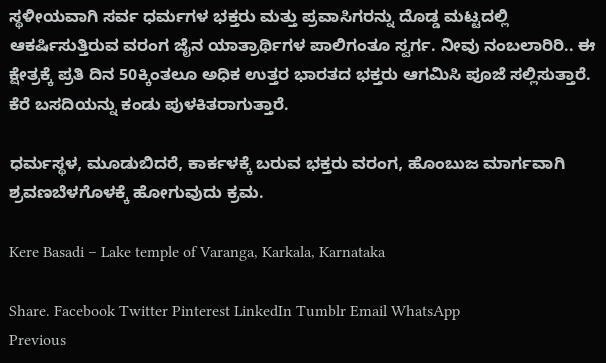ಸ್ಥಳೀಯವಾಗಿ ಸರ್ವ ಧರ್ಮಗಳ ಭಕ್ತರು ಮತ್ತು ಪ್ರವಾಸಿಗರನ್ನು ದೊಡ್ಡ ಮಟ್ಟದಲ್ಲಿ ಆಕರ್ಷಿಸುತ್ತಿರುವ ವರಂಗ ಜೈನ ಯಾತ್ರಾರ್ಥಿಗಳ ಪಾಲಿಗಂತೂ ಸ್ವರ್ಗ. ನೀವು ನಂಬಲಾರಿರಿ.. ಈ ಕ್ಷೇತ್ರಕ್ಕೆ ಪ್ರತಿ ದಿನ 50ಕ್ಕಿಂತಲೂ ಅಧಿಕ ಉತ್ತರ ಭಾರತದ ಭಕ್ತರು ಆಗಮಿಸಿ ಪೂಜೆ ಸಲ್ಲಿಸುತ್ತಾರೆ. ಕೆರೆ ಬಸದಿಯನ್ನು ಕಂಡು ಪುಳಕಿತರಾಗುತ್ತಾರೆ.

ಧರ್ಮಸ್ಥಳ, ಮೂಡುಬಿದರೆ, ಕಾರ್ಕಳಕ್ಕೆ ಬರುವ ಭಕ್ತರು ವರಂಗ, ಹೊಂಬುಜ ಮಾರ್ಗವಾಗಿ ಶ್ರವಣಬೆಳಗೊಳಕ್ಕೆ ಹೋಗುವುದು ಕ್ರಮ.

Kere Basadi – Lake temple of Varanga, Karkala, Karnataka

Share. Facebook Twitter Pinterest LinkedIn Tumblr Email WhatsApp
Previous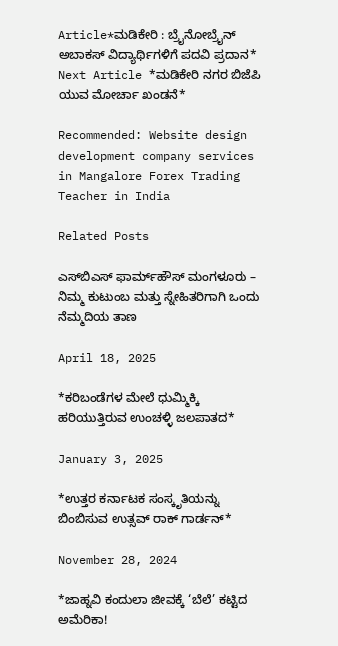Article*ಮಡಿಕೇರಿ : ಬ್ರೈನೋಬ್ರೈನ್ ಅಬಾಕಸ್ ವಿದ್ಯಾರ್ಥಿಗಳಿಗೆ ಪದವಿ ಪ್ರದಾನ*
Next Article *ಮಡಿಕೇರಿ ನಗರ ಬಿಜೆಪಿ ಯುವ ಮೋರ್ಚಾ ಖಂಡನೆ*

Recommended: Website design development company services in Mangalore Forex Trading Teacher in India

Related Posts

ಎಸ್‌ಬಿಎಸ್ ಫಾರ್ಮ್‌ಹೌಸ್ ಮಂಗಳೂರು – ನಿಮ್ಮ ಕುಟುಂಬ ಮತ್ತು ಸ್ನೇಹಿತರಿಗಾಗಿ ಒಂದು ನೆಮ್ಮದಿಯ ತಾಣ

April 18, 2025

*ಕರಿಬಂಡೆಗಳ ಮೇಲೆ ಧುಮ್ಮಿಕ್ಕಿ ಹರಿಯುತ್ತಿರುವ ಉಂಚಳ್ಳಿ ಜಲಪಾತದ*

January 3, 2025

*ಉತ್ತರ ಕರ್ನಾಟಕ ಸಂಸ್ಕೃತಿಯನ್ನು ಬಿಂಬಿಸುವ ಉತ್ಸವ್ ರಾಕ್ ಗಾರ್ಡನ್*

November 28, 2024

*ಜಾಹ್ನವಿ ಕಂದುಲಾ ಜೀವಕ್ಕೆ ‘ಬೆಲೆ’ ಕಟ್ಟಿದ ಅಮೆರಿಕಾ!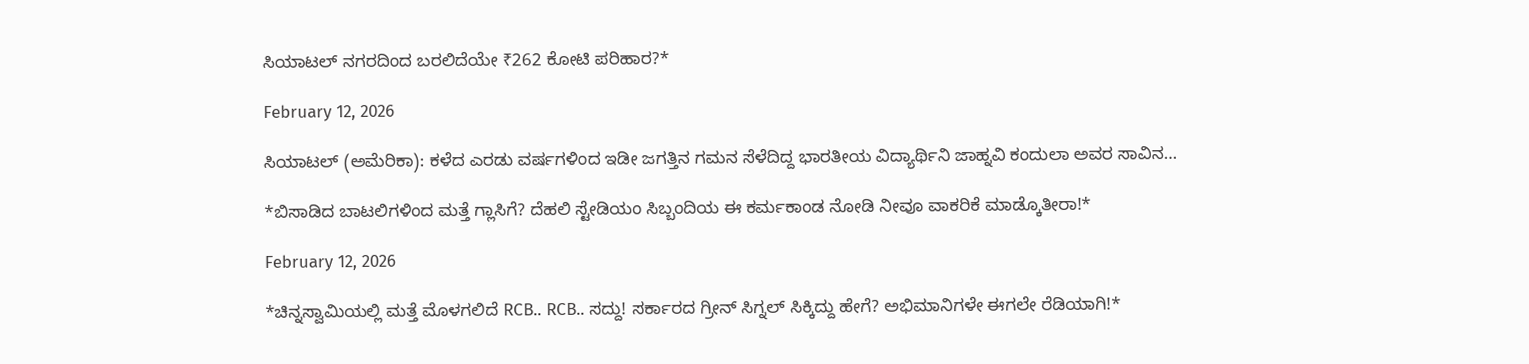ಸಿಯಾಟಲ್ ನಗರದಿಂದ ಬರಲಿದೆಯೇ ₹262 ಕೋಟಿ ಪರಿಹಾರ?*

February 12, 2026

ಸಿಯಾಟಲ್ (ಅಮೆರಿಕಾ): ಕಳೆದ ಎರಡು ವರ್ಷಗಳಿಂದ ಇಡೀ ಜಗತ್ತಿನ ಗಮನ ಸೆಳೆದಿದ್ದ ಭಾರತೀಯ ವಿದ್ಯಾರ್ಥಿನಿ ಜಾಹ್ನವಿ ಕಂದುಲಾ ಅವರ ಸಾವಿನ…

*ಬಿಸಾಡಿದ ಬಾಟಲಿಗಳಿಂದ ಮತ್ತೆ ಗ್ಲಾಸಿಗೆ? ದೆಹಲಿ ಸ್ಟೇಡಿಯಂ ಸಿಬ್ಬಂದಿಯ ಈ ಕರ್ಮಕಾಂಡ ನೋಡಿ ನೀವೂ ವಾಕರಿಕೆ ಮಾಡ್ಕೊತೀರಾ!*

February 12, 2026

*ಚಿನ್ನಸ್ವಾಮಿಯಲ್ಲಿ ಮತ್ತೆ ಮೊಳಗಲಿದೆ RCB.. RCB.. ಸದ್ದು! ಸರ್ಕಾರದ ಗ್ರೀನ್ ಸಿಗ್ನಲ್ ಸಿಕ್ಕಿದ್ದು ಹೇಗೆ? ಅಭಿಮಾನಿಗಳೇ ಈಗಲೇ ರೆಡಿಯಾಗಿ!*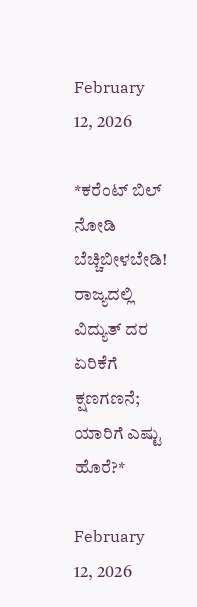February 12, 2026

*ಕರೆಂಟ್ ಬಿಲ್ ನೋಡಿ ಬೆಚ್ಚಿಬೀಳಬೇಡಿ! ರಾಜ್ಯದಲ್ಲಿ ವಿದ್ಯುತ್ ದರ ಏರಿಕೆಗೆ ಕ್ಷಣಗಣನೆ; ಯಾರಿಗೆ ಎಷ್ಟು ಹೊರೆ?*

February 12, 2026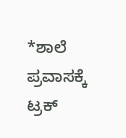*ಶಾಲೆ ಪ್ರವಾಸಕ್ಕೆ ಟ್ರಕ್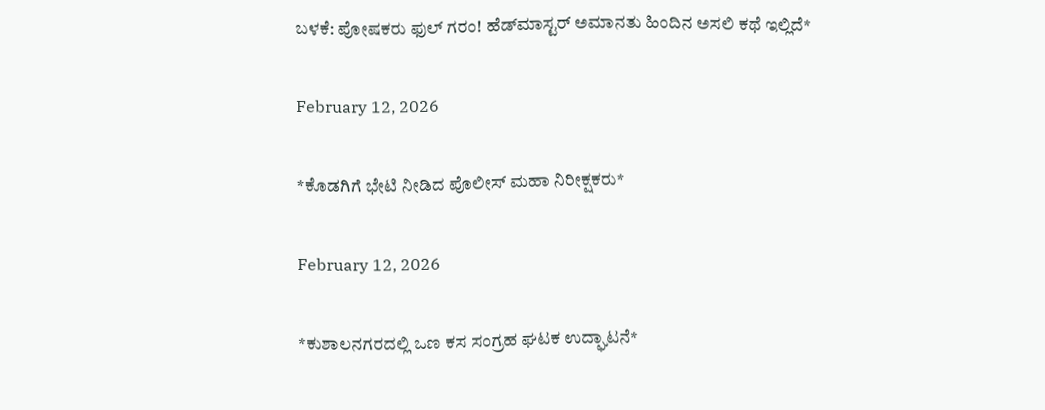ಬಳಕೆ: ಪೋಷಕರು ಫುಲ್ ಗರಂ! ಹೆಡ್‌ಮಾಸ್ಟರ್ ಅಮಾನತು ಹಿಂದಿನ ಅಸಲಿ ಕಥೆ ಇಲ್ಲಿದೆ*

February 12, 2026

*ಕೊಡಗಿಗೆ ಭೇಟಿ ನೀಡಿದ ಪೊಲೀಸ್ ಮಹಾ ನಿರೀಕ್ಷಕರು*

February 12, 2026

*ಕುಶಾಲನಗರದಲ್ಲಿ ಒಣ ಕಸ ಸಂಗ್ರಹ ಘಟಕ ಉದ್ಘಾಟನೆ*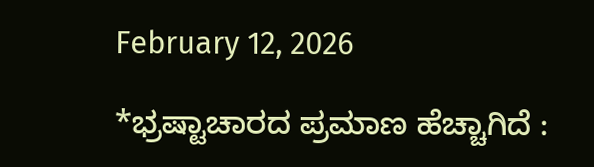February 12, 2026

*ಭ್ರಷ್ಟಾಚಾರದ ಪ್ರಮಾಣ ಹೆಚ್ಚಾಗಿದೆ :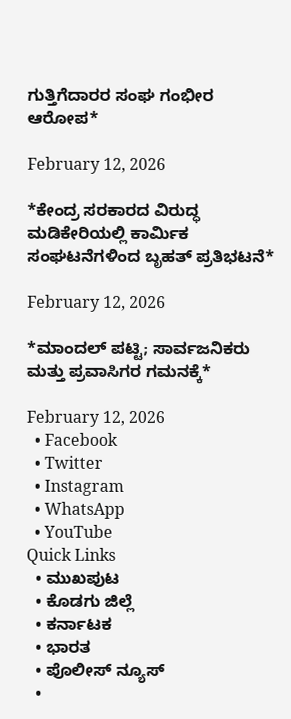ಗುತ್ತಿಗೆದಾರರ ಸಂಘ ಗಂಭೀರ ಆರೋಪ*

February 12, 2026

*ಕೇಂದ್ರ ಸರಕಾರದ ವಿರುದ್ಧ ಮಡಿಕೇರಿಯಲ್ಲಿ ಕಾರ್ಮಿಕ ಸಂಘಟನೆಗಳಿಂದ ಬೃಹತ್ ಪ್ರತಿಭಟನೆ*

February 12, 2026

*ಮಾಂದಲ್ ಪಟ್ಟಿ; ಸಾರ್ವಜನಿಕರು ಮತ್ತು ಪ್ರವಾಸಿಗರ ಗಮನಕ್ಕೆ*

February 12, 2026
  • Facebook
  • Twitter
  • Instagram
  • WhatsApp
  • YouTube
Quick Links
  • ಮುಖಪುಟ
  • ಕೊಡಗು ಜಿಲ್ಲೆ
  • ಕರ್ನಾಟಕ
  • ಭಾರತ
  • ಪೊಲೀಸ್ ನ್ಯೂಸ್
  •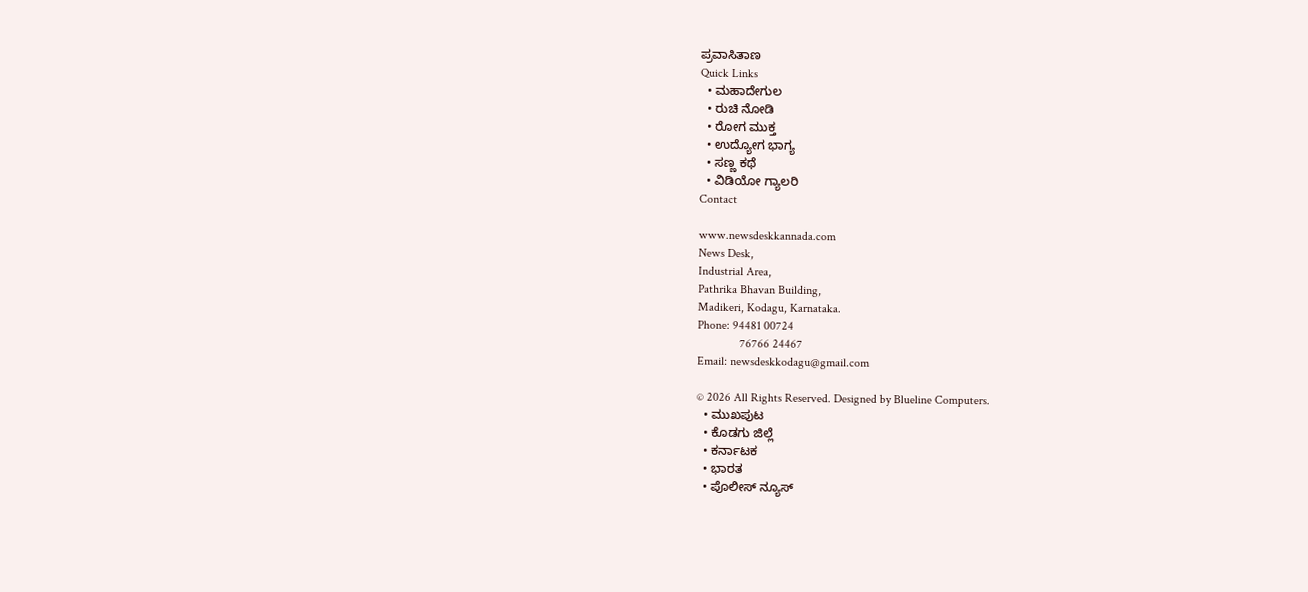ಪ್ರವಾಸಿತಾಣ
Quick Links
  • ಮಹಾದೇಗುಲ
  • ರುಚಿ ನೋಡಿ
  • ರೋಗ ಮುಕ್ತ
  • ಉದ್ಯೋಗ ಭಾಗ್ಯ
  • ಸಣ್ಣ ಕಥೆ
  • ವಿಡಿಯೋ ಗ್ಯಾಲರಿ
Contact

www.newsdeskkannada.com
News Desk,
Industrial Area,
Pathrika Bhavan Building,
Madikeri, Kodagu, Karnataka.
Phone: 94481 00724
              76766 24467
Email: newsdeskkodagu@gmail.com

© 2026 All Rights Reserved. Designed by Blueline Computers.
  • ಮುಖಪುಟ
  • ಕೊಡಗು ಜಿಲ್ಲೆ
  • ಕರ್ನಾಟಕ
  • ಭಾರತ
  • ಪೊಲೀಸ್ ನ್ಯೂಸ್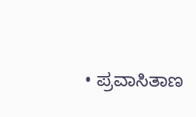• ಪ್ರವಾಸಿತಾಣ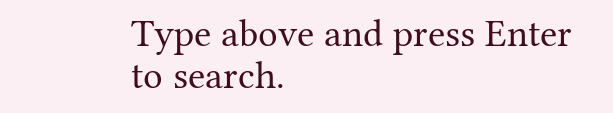Type above and press Enter to search.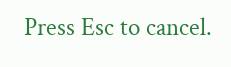Press Esc to cancel.